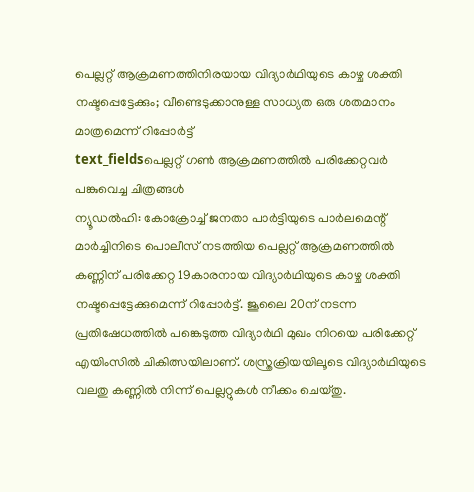പെല്ലറ്റ് ആക്രമണത്തിനിരയായ വിദ്യാർഥിയുടെ കാഴ്ച ശക്തി നഷ്ടപ്പെട്ടേക്കും; വീണ്ടെടുക്കാനുള്ള സാധ്യത ഒരു ശതമാനം മാത്രമെന്ന് റിപ്പോർട്ട്
text_fieldsപെല്ലറ്റ് ഗൺ ആക്രമണത്തിൽ പരിക്കേറ്റവർ പങ്കുവെച്ച ചിത്രങ്ങൾ
ന്യൂഡൽഹി: കോക്രോച്ച് ജനതാ പാർട്ടിയുടെ പാർലമെന്റ് മാർച്ചിനിടെ പൊലീസ് നടത്തിയ പെല്ലറ്റ് ആക്രമണത്തിൽ കണ്ണിന് പരിക്കേറ്റ 19കാരനായ വിദ്യാർഥിയുടെ കാഴ്ച ശക്തി നഷ്ടപ്പെട്ടേക്കുമെന്ന് റിപ്പോർട്ട്. ജൂലൈ 20ന് നടന്ന പ്രതിഷേധത്തിൽ പങ്കെടുത്ത വിദ്യാർഥി മുഖം നിറയെ പരിക്കേറ്റ് എയിംസിൽ ചികിത്സയിലാണ്. ശസ്ത്രക്രിയയിലൂടെ വിദ്യാർഥിയുടെ വലതു കണ്ണിൽ നിന്ന് പെല്ലറ്റുകൾ നീക്കം ചെയ്തു.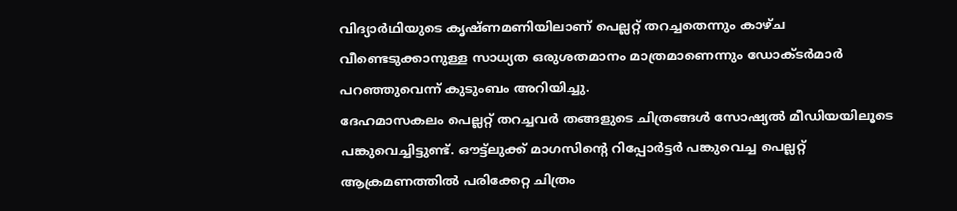വിദ്യാർഥിയുടെ കൃഷ്ണമണിയിലാണ് പെല്ലറ്റ് തറച്ചതെന്നും കാഴ്ച വീണ്ടെടുക്കാനുള്ള സാധ്യത ഒരുശതമാനം മാത്രമാണെന്നും ഡോക്ടർമാർ പറഞ്ഞുവെന്ന് കുടുംബം അറിയിച്ചു.
ദേഹമാസകലം പെല്ലറ്റ് തറച്ചവർ തങ്ങളുടെ ചിത്രങ്ങൾ സോഷ്യൽ മീഡിയയിലൂടെ പങ്കുവെച്ചിട്ടുണ്ട്. ഔട്ട്ലുക്ക് മാഗസിന്റെ റിപ്പോർട്ടർ പങ്കുവെച്ച പെല്ലറ്റ് ആക്രമണത്തിൽ പരിക്കേറ്റ ചിത്രം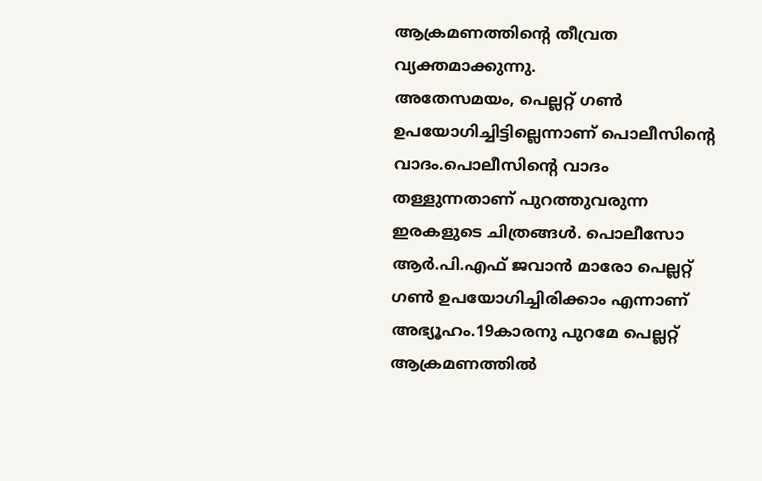ആക്രമണത്തിന്റെ തീവ്രത വ്യക്തമാക്കുന്നു.
അതേസമയം, പെല്ലറ്റ് ഗൺ ഉപയോഗിച്ചിട്ടില്ലെന്നാണ് പൊലീസിന്റെ വാദം.പൊലീസിന്റെ വാദം തള്ളുന്നതാണ് പുറത്തുവരുന്ന ഇരകളുടെ ചിത്രങ്ങൾ. പൊലീസോ ആർ.പി.എഫ് ജവാൻ മാരോ പെല്ലറ്റ് ഗൺ ഉപയോഗിച്ചിരിക്കാം എന്നാണ് അഭ്യൂഹം.19കാരനു പുറമേ പെല്ലറ്റ് ആക്രമണത്തിൽ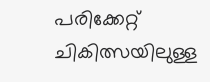പരിക്കേറ്റ് ചികിത്സയിലുള്ള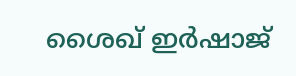ശൈഖ് ഇർഷാജ്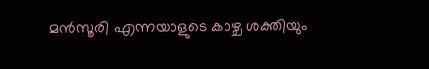മൻസൂരി എന്നയാളുടെ കാഴ്ച ശക്തിയും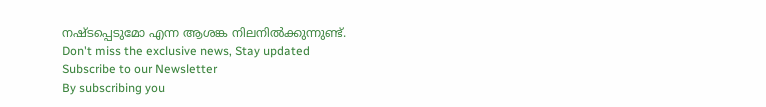നഷ്ടപ്പെടുമോ എന്ന ആശങ്ക നിലനിൽക്കുന്നുണ്ട്.
Don't miss the exclusive news, Stay updated
Subscribe to our Newsletter
By subscribing you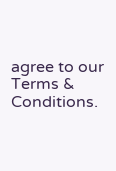agree to our Terms & Conditions.